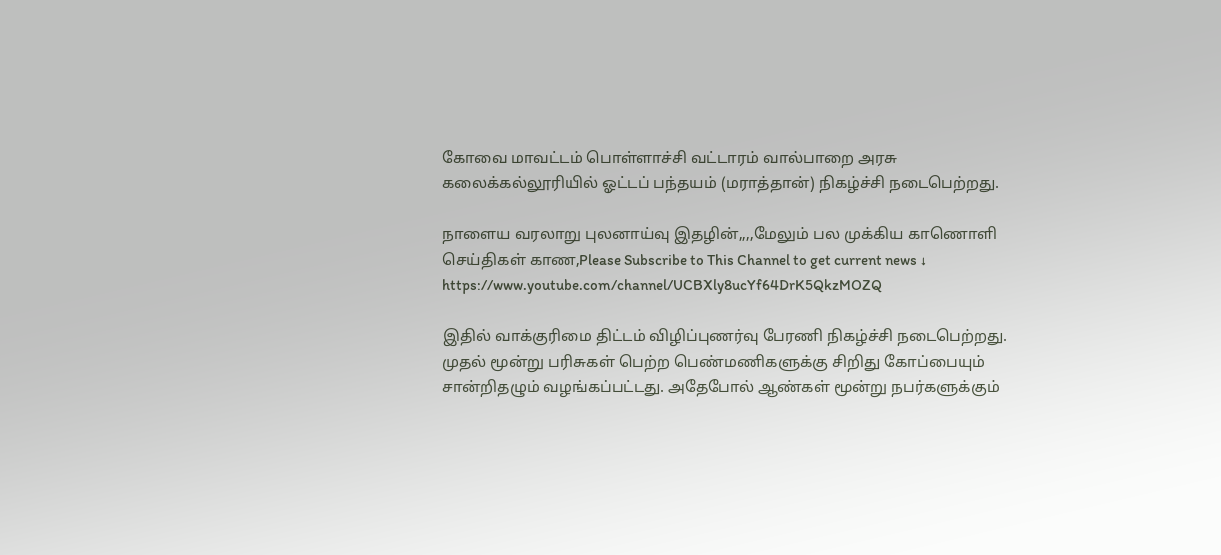கோவை மாவட்டம் பொள்ளாச்சி வட்டாரம் வால்பாறை அரசு கலைக்கல்லூரியில் ஓட்டப் பந்தயம் (மராத்தான்) நிகழ்ச்சி நடைபெற்றது.

நாளைய வரலாறு புலனாய்வு இதழின்,,,,மேலும் பல முக்கிய காணொளி செய்திகள் காண,Please Subscribe to This Channel to get current news ↓
https://www.youtube.com/channel/UCBXly8ucYf64DrK5QkzMOZQ

இதில் வாக்குரிமை திட்டம் விழிப்புணர்வு பேரணி நிகழ்ச்சி நடைபெற்றது. முதல் மூன்று பரிசுகள் பெற்ற பெண்மணிகளுக்கு சிறிது கோப்பையும் சான்றிதழும் வழங்கப்பட்டது. அதேபோல் ஆண்கள் மூன்று நபர்களுக்கும்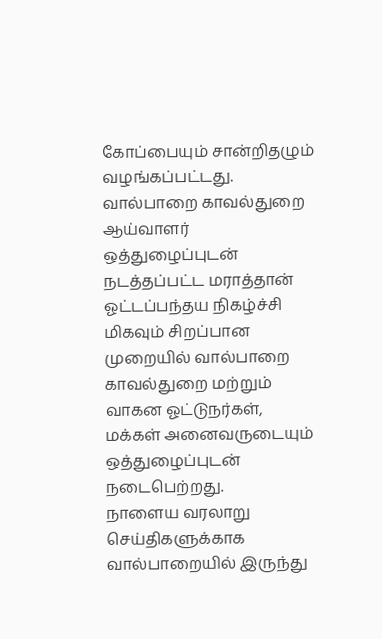கோப்பையும் சான்றிதழும் வழங்கப்பட்டது.
வால்பாறை காவல்துறை ஆய்வாளர் ஒத்துழைப்புடன் நடத்தப்பட்ட மராத்தான் ஓட்டப்பந்தய நிகழ்ச்சி மிகவும் சிறப்பான முறையில் வால்பாறை காவல்துறை மற்றும் வாகன ஓட்டுநர்கள், மக்கள் அனைவருடையும் ஒத்துழைப்புடன் நடைபெற்றது.
நாளைய வரலாறு செய்திகளுக்காக
வால்பாறையில் இருந்து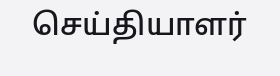செய்தியாளர்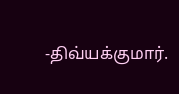-திவ்யக்குமார்.